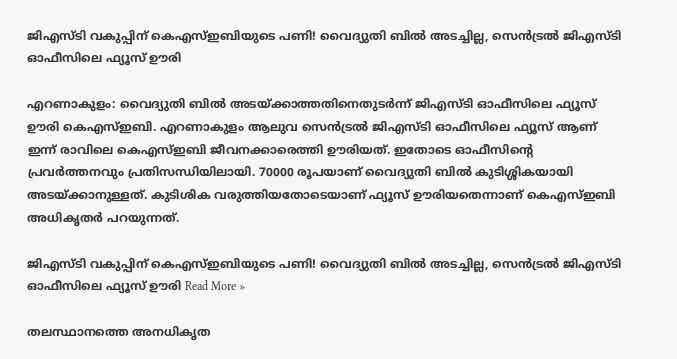ജിഎസ്ടി വകുപ്പിന് കെഎസ്ഇബിയുടെ പണി! വൈദ്യുതി ബിൽ അടച്ചില്ല, സെൻട്രൽ ജിഎസ്ടി ഓഫീസിലെ ഫ്യൂസ് ഊരി

എറണാകുളം: വൈദ്യുതി ബിൽ അടയ്ക്കാത്തതിനെതുടർന്ന് ജിഎസ്‌ടി ഓഫീസിലെ ഫ്യൂസ് ഊരി കെഎസ്ഇബി. എറണാകുളം ആലുവ സെൻട്രൽ ജിഎസ്‌ടി ഓഫീസിലെ ഫ്യൂസ് ആണ് ഇന്ന് രാവിലെ കെഎസ്‌ഇബി ജീവനക്കാരെത്തി ഊരിയത്. ഇതോടെ ഓഫീസിന്റെ പ്രവർത്തനവും പ്രതിസന്ധിയിലായി. 70000 രൂപയാണ് വൈദ്യുതി ബിൽ കുടിശ്ശികയായി അടയ്ക്കാനുള്ളത്. കുടിശിക വരുത്തിയതോടെയാണ് ഫ്യൂസ് ഊരിയതെന്നാണ് കെഎസ്ഇബി അധികൃതർ പറയുന്നത്.

ജിഎസ്ടി വകുപ്പിന് കെഎസ്ഇബിയുടെ പണി! വൈദ്യുതി ബിൽ അടച്ചില്ല, സെൻട്രൽ ജിഎസ്ടി ഓഫീസിലെ ഫ്യൂസ് ഊരി Read More »

തലസ്ഥാനത്തെ അനധികൃത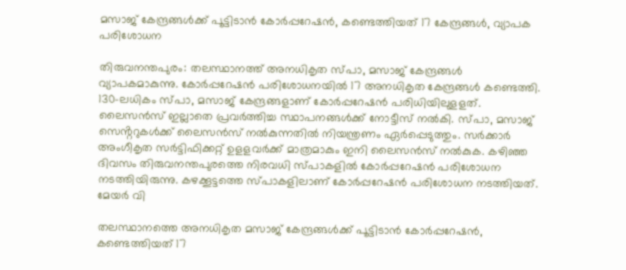മസാജ് കേന്ദ്രങ്ങൾക്ക് പൂട്ടിടാൻ കോർപ്പറേഷൻ, കണ്ടെത്തിയത് 17 കേന്ദ്രങ്ങൾ, വ്യാപക പരിശോധന

തിരുവനന്തപുരം: തലസ്ഥാനത്ത് അനധികൃത സ്‌പാ, മസാജ് കേന്ദ്രങ്ങൾ വ്യാപകമാകുന്നു. കോർപ്പറേഷൻ പരിശോധനയിൽ 17 അനധികൃത കേന്ദ്രങ്ങൾ കണ്ടെത്തി. 130-ലധികം സ്പ‌ാ, മസാജ് കേന്ദ്രങ്ങളാണ് കോർപ്പറേഷൻ പരിധിയിലുളളത്. ലൈസൻസ് ഇല്ലാതെ പ്രവർത്തിച്ച സ്ഥാപനങ്ങൾക്ക് നോട്ടീസ് നൽകി. സ്പാ, മസാജ് സെൻ്ററുകൾക്ക് ലൈസൻസ് നൽകുന്നതിൽ നിയന്ത്രണം ഏർപ്പെടുത്തും. സർക്കാർ അംഗീകൃത സർട്ടിഫിക്കറ്റ് ഉളളവർക്ക് മാത്രമാകും ഇനി ലൈസൻസ് നൽകുക. കഴിഞ്ഞ ദിവസം തിരുവനന്തപുരത്തെ നിരവധി സ്പാകളിൽ കോർപ്പറേഷൻ പരിശോധന നടത്തിയിരുന്നു. കഴക്കൂട്ടത്തെ സ്‌പാകളിലാണ് കോർപ്പറേഷൻ പരിശോധന നടത്തിയത്. മേയർ വി

തലസ്ഥാനത്തെ അനധികൃത മസാജ് കേന്ദ്രങ്ങൾക്ക് പൂട്ടിടാൻ കോർപ്പറേഷൻ, കണ്ടെത്തിയത് 17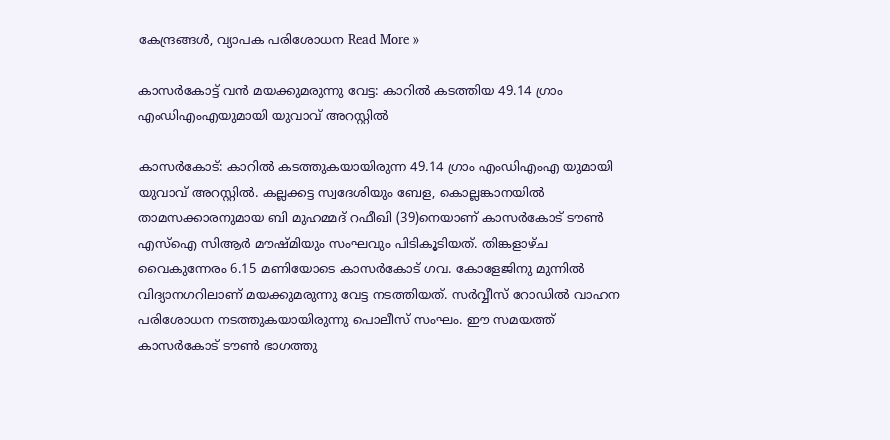കേന്ദ്രങ്ങൾ, വ്യാപക പരിശോധന Read More »

കാസർകോട്ട് വൻ മയക്കുമരുന്നു വേട്ട: കാറിൽ കടത്തിയ 49.14 ഗ്രാം എംഡിഎംഎയുമായി യുവാവ് അറസ്റ്റിൽ

കാസർകോട്: കാറിൽ കടത്തുകയായിരുന്ന 49.14 ഗ്രാം എംഡിഎംഎ യുമായി യുവാവ് അറസ്റ്റിൽ. കല്ലക്കട്ട സ്വദേശിയും ബേള, കൊല്ലങ്കാനയിൽ താമസക്കാരനുമായ ബി മുഹമ്മദ് റഫീഖി (39)നെയാണ് കാസർകോട് ടൗൺ എസ്ഐ സിആർ മൗഷ്‌മിയും സംഘവും പിടികൂടിയത്. തിങ്കളാഴ്‌ച വൈകുന്നേരം 6.15 മണിയോടെ കാസർകോട് ഗവ. കോളേജിനു മുന്നിൽ വിദ്യാനഗറിലാണ് മയക്കുമരുന്നു വേട്ട നടത്തിയത്. സർവ്വീസ് റോഡിൽ വാഹന പരിശോധന നടത്തുകയായിരുന്നു പൊലീസ് സംഘം. ഈ സമയത്ത് കാസർകോട് ടൗൺ ഭാഗത്തു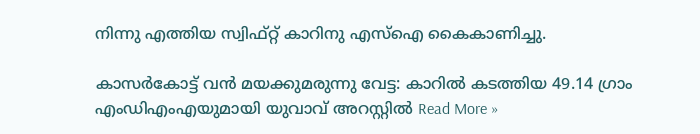നിന്നു എത്തിയ സ്വിഫ്റ്റ് കാറിനു എസ്ഐ കൈകാണിച്ചു.

കാസർകോട്ട് വൻ മയക്കുമരുന്നു വേട്ട: കാറിൽ കടത്തിയ 49.14 ഗ്രാം എംഡിഎംഎയുമായി യുവാവ് അറസ്റ്റിൽ Read More »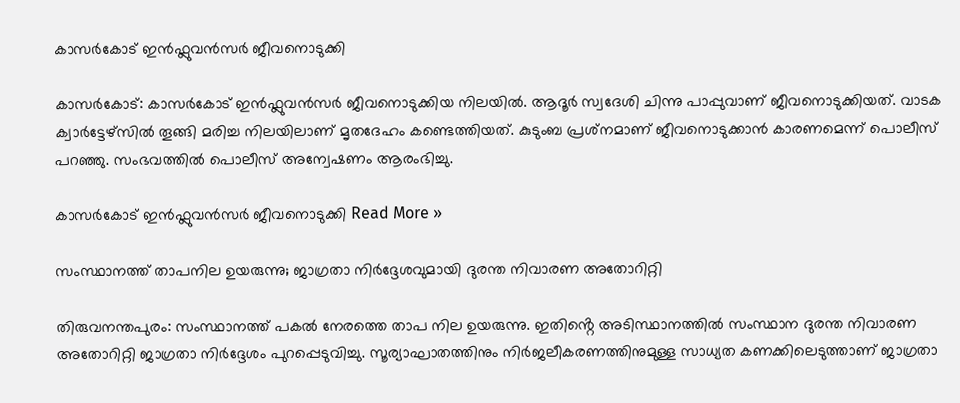കാസർകോട് ഇൻഫ്ലുവൻസർ ജീവനൊടുക്കി

കാസർകോട്: കാസർകോട് ഇൻഫ്ലുവൻസർ ജീവനൊടുക്കിയ നിലയിൽ. ആദൂർ സ്വദേശി ചിന്നു പാപ്പുവാണ് ജീവനൊടുക്കിയത്. വാടക ക്വാർട്ടേഴ്സിൽ തൂങ്ങി മരിച്ച നിലയിലാണ് മൃതദേഹം കണ്ടെത്തിയത്. കുടുംബ പ്രശ്‌നമാണ് ജീവനൊടുക്കാൻ കാരണമെന്ന് പൊലീസ് പറഞ്ഞു. സംഭവത്തിൽ പൊലീസ് അന്വേഷണം ആരംഭിച്ചു.

കാസർകോട് ഇൻഫ്ലുവൻസർ ജീവനൊടുക്കി Read More »

സംസ്ഥാനത്ത് താപനില ഉയരുന്നു; ജാഗ്രതാ നിർദ്ദേശവുമായി ദുരന്ത നിവാരണ അതോറിറ്റി

തിരുവനന്തപുരം: സംസ്ഥാനത്ത് പകൽ നേരത്തെ താപ നില ഉയരുന്നു. ഇതിൻ്റെ അടിസ്ഥാനത്തിൽ സംസ്ഥാന ദുരന്ത നിവാരണ അതോറിറ്റി ജാഗ്രതാ നിർദ്ദേശം പുറപ്പെടുവിച്ചു. സൂര്യാഘാതത്തിനും നിർജലീകരണത്തിനുമുള്ള സാധ്യത കണക്കിലെടുത്താണ് ജാഗ്രതാ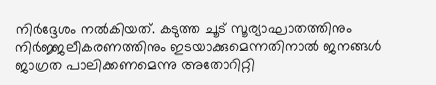നിർദ്ദേശം നൽകിയത്. കടുത്ത ചൂട് സൂര്യാഘാതത്തിനും നിർജ്ജലീകരണത്തിനും ഇടയാക്കുമെന്നതിനാൽ ജനങ്ങൾ ജാഗ്രത പാലിക്കണമെന്നു അതോറിറ്റി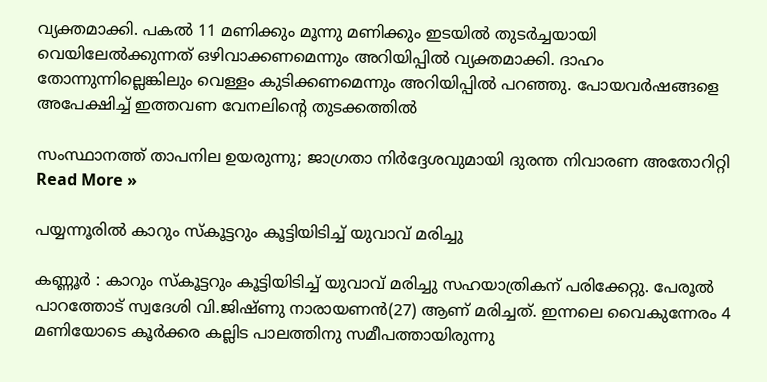വ്യക്തമാക്കി. പകൽ 11 മണിക്കും മൂന്നു മണിക്കും ഇടയിൽ തുടർച്ചയായി വെയിലേൽക്കുന്നത് ഒഴിവാക്കണമെന്നും അറിയിപ്പിൽ വ്യക്തമാക്കി. ദാഹം തോന്നുന്നില്ലെങ്കിലും വെള്ളം കുടിക്കണമെന്നും അറിയിപ്പിൽ പറഞ്ഞു. പോയവർഷങ്ങളെ അപേക്ഷിച്ച് ഇത്തവണ വേനലിൻ്റെ തുടക്കത്തിൽ

സംസ്ഥാനത്ത് താപനില ഉയരുന്നു; ജാഗ്രതാ നിർദ്ദേശവുമായി ദുരന്ത നിവാരണ അതോറിറ്റി Read More »

പയ്യന്നൂരിൽ കാറും സ്‌കൂട്ടറും കൂട്ടിയിടിച്ച് യുവാവ് മരിച്ചു

കണ്ണൂർ : കാറും സ്‌കൂട്ടറും കൂട്ടിയിടിച്ച് യുവാവ് മരിച്ചു സഹയാത്രികന് പരിക്കേറ്റു. പേരൂൽ പാറത്തോട് സ്വദേശി വി.ജിഷ്ണു നാരായണൻ(27) ആണ് മരിച്ചത്. ഇന്നലെ വൈകുന്നേരം 4 മണിയോടെ കൂർക്കര കല്ലിട പാലത്തിനു സമീപത്തായിരുന്നു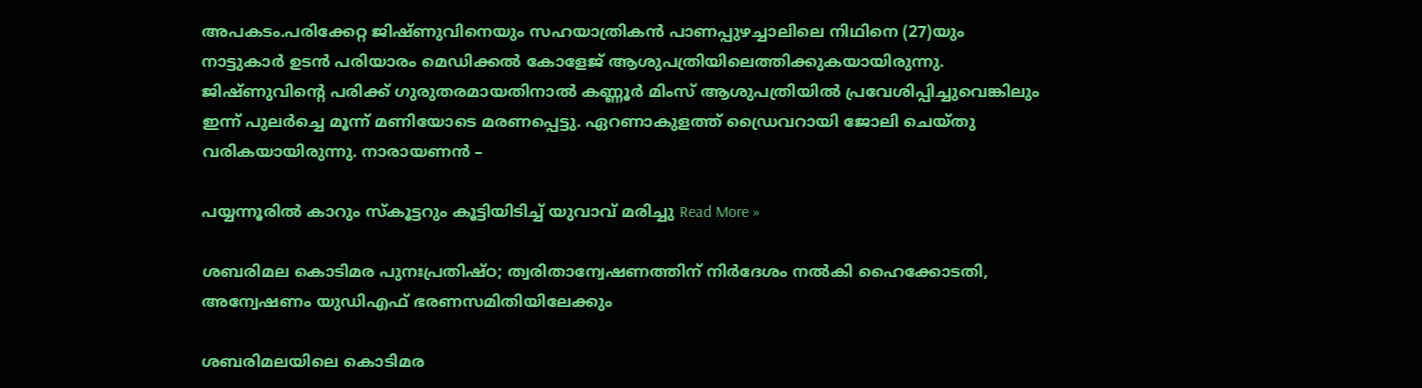അപകടം.പരിക്കേറ്റ ജിഷ്‌ണുവിനെയും സഹയാത്രികൻ പാണപ്പുഴച്ചാലിലെ നിഥിനെ (27)യും നാട്ടുകാർ ഉടൻ പരിയാരം മെഡിക്കൽ കോളേജ് ആശുപത്രിയിലെത്തിക്കുകയായിരുന്നു. ജിഷ്‌ണുവിൻ്റെ പരിക്ക് ഗുരുതരമായതിനാൽ കണ്ണൂർ മിംസ് ആശുപത്രിയിൽ പ്രവേശിപ്പിച്ചുവെങ്കിലും ഇന്ന് പുലർച്ചെ മൂന്ന് മണിയോടെ മരണപ്പെട്ടു. ഏറണാകുളത്ത് ഡ്രൈവറായി ജോലി ചെയ്‌തു വരികയായിരുന്നു. നാരായണൻ –

പയ്യന്നൂരിൽ കാറും സ്‌കൂട്ടറും കൂട്ടിയിടിച്ച് യുവാവ് മരിച്ചു Read More »

ശബരിമല കൊടിമര പുനഃപ്രതിഷ്ഠ; ത്വരിതാന്വേഷണത്തിന് നിര്‍ദേശം നല്‍കി ഹൈക്കോടതി, അന്വേഷണം യുഡിഎഫ് ഭരണസമിതിയിലേക്കും

ശബരിമലയിലെ കൊടിമര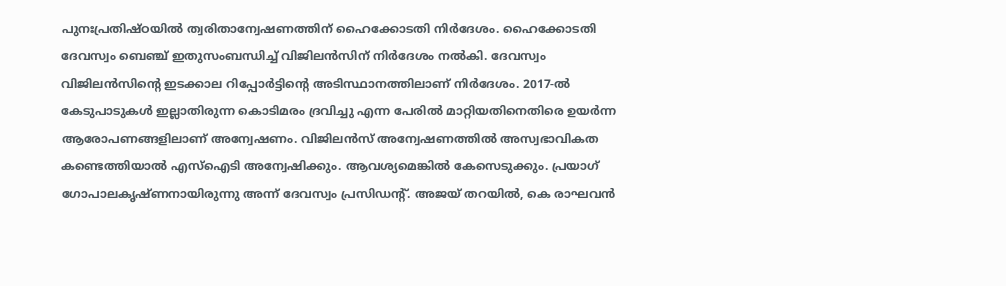പുനഃപ്രതിഷ്ഠയില്‍ ത്വരിതാന്വേഷണത്തിന് ഹൈക്കോടതി നിര്‍ദേശം. ഹൈക്കോടതി ദേവസ്വം ബെഞ്ച് ഇതുസംബന്ധിച്ച് വിജിലന്‍സിന് നിര്‍ദേശം നല്‍കി. ദേവസ്വം വിജിലന്‍സിന്റെ ഇടക്കാല റിപ്പോര്‍ട്ടിന്റെ അടിസ്ഥാനത്തിലാണ് നിര്‍ദേശം. 2017-ല്‍ കേടുപാടുകള്‍ ഇല്ലാതിരുന്ന കൊടിമരം ദ്രവിച്ചു എന്ന പേരില്‍ മാറ്റിയതിനെതിരെ ഉയര്‍ന്ന ആരോപണങ്ങളിലാണ് അന്വേഷണം. വിജിലന്‍സ് അന്വേഷണത്തില്‍ അസ്വഭാവികത കണ്ടെത്തിയാല്‍ എസ്ഐടി അന്വേഷിക്കും. ആവശ്യമെങ്കില്‍ കേസെടുക്കും. പ്രയാഗ് ഗോപാലകൃഷ്ണനായിരുന്നു അന്ന് ദേവസ്വം പ്രസിഡന്റ്. അജയ് തറയില്‍, കെ രാഘവന്‍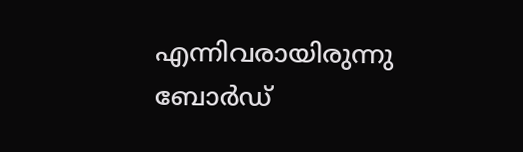എന്നിവരായിരുന്നു ബോര്‍ഡ്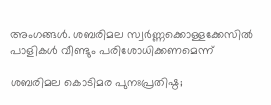അംഗങ്ങള്‍. ശബരിമല സ്വര്‍ണ്ണക്കൊള്ളക്കേസില്‍ പാളികള്‍ വീണ്ടും പരിശോധിക്കണമെന്ന്

ശബരിമല കൊടിമര പുനഃപ്രതിഷ്ഠ;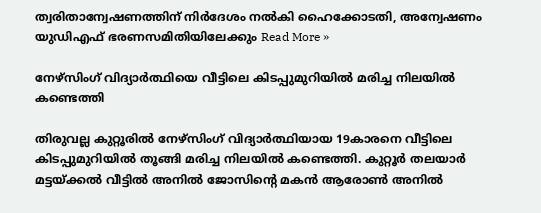ത്വരിതാന്വേഷണത്തിന് നിര്‍ദേശം നല്‍കി ഹൈക്കോടതി, അന്വേഷണം യുഡിഎഫ് ഭരണസമിതിയിലേക്കും Read More »

നേഴ്സിംഗ് വിദ്യാർത്ഥിയെ വീട്ടിലെ കിടപ്പുമുറിയിൽ മരിച്ച നിലയിൽ കണ്ടെത്തി

തിരുവല്ല കുറ്റൂരിൽ നേഴ്‌സിംഗ് വിദ്യാർത്ഥിയായ 19കാരനെ വീട്ടിലെ കിടപ്പുമുറിയിൽ തൂങ്ങി മരിച്ച നിലയിൽ കണ്ടെത്തി. കുറ്റൂർ തലയാർ മട്ടയ്ക്കൽ വീട്ടിൽ അനിൽ ജോസിൻ്റെ മകൻ ആരോൺ അനിൽ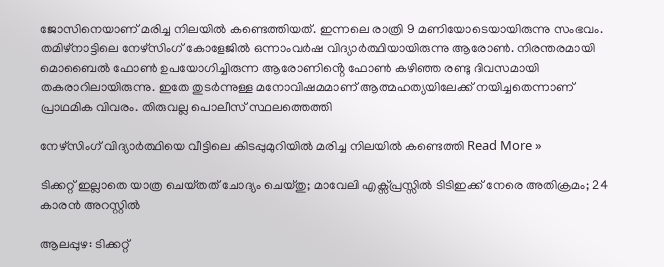ജോസിനെയാണ് മരിച്ച നിലയിൽ കണ്ടെത്തിയത്. ഇന്നലെ രാത്രി 9 മണിയോടെയായിരുന്നു സംഭവം. തമിഴ്‌നാട്ടിലെ നേഴ്‌സിംഗ് കോളേജിൽ ഒന്നാംവർഷ വിദ്യാർത്ഥിയായിരുന്നു ആരോൺ. നിരന്തരമായി മൊബൈൽ ഫോൺ ഉപയോഗിച്ചിരുന്ന ആരോണിൻ്റെ ഫോൺ കഴിഞ്ഞ രണ്ടു ദിവസമായി തകരാറിലായിരുന്നു. ഇതേ തുടർന്നുള്ള മനോവിഷമമാണ് ആത്മഹത്യയിലേക്ക് നയിച്ചതെന്നാണ് പ്രാഥമിക വിവരം. തിരുവല്ല പൊലീസ് സ്ഥലത്തെത്തി

നേഴ്സിംഗ് വിദ്യാർത്ഥിയെ വീട്ടിലെ കിടപ്പുമുറിയിൽ മരിച്ച നിലയിൽ കണ്ടെത്തി Read More »

ടിക്കറ്റ് ഇല്ലാതെ യാത്ര ചെയ്‌തത് ചോദ്യം ചെയ്‌തു; മാവേലി എക്സ്‌പ്രസ്സിൽ ടിടിഇക്ക് നേരെ അതിക്രമം; 24 കാരൻ അറസ്റ്റിൽ

ആലപ്പുഴ: ടിക്കറ്റ്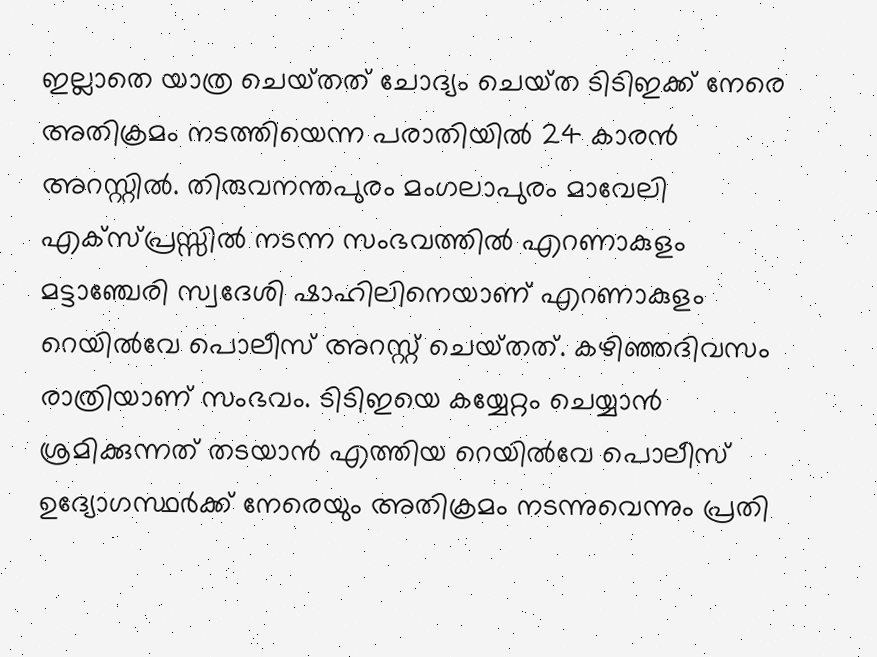ഇല്ലാതെ യാത്ര ചെയ്‌തത്‌ ചോദ്യം ചെയ്‌ത ടിടിഇക്ക് നേരെ അതിക്രമം നടത്തിയെന്ന പരാതിയിൽ 24 കാരൻ അറസ്റ്റിൽ. തിരുവനന്തപുരം മംഗലാപുരം മാവേലി എക്‌സ്പ്രസ്സിൽ നടന്ന സംഭവത്തിൽ എറണാകുളം മട്ടാഞ്ചേരി സ്വദേശി ഷാഹിലിനെയാണ് എറണാകുളം റെയിൽവേ പൊലീസ് അറസ്റ്റ് ചെയ്‌തത്. കഴിഞ്ഞദിവസം രാത്രിയാണ് സംഭവം. ടിടിഇയെ കയ്യേറ്റം ചെയ്യാൻ ശ്രമിക്കുന്നത് തടയാൻ എത്തിയ റെയിൽവേ പൊലീസ് ഉദ്യോഗസ്ഥർക്ക് നേരെയും അതിക്രമം നടന്നുവെന്നും പ്രതി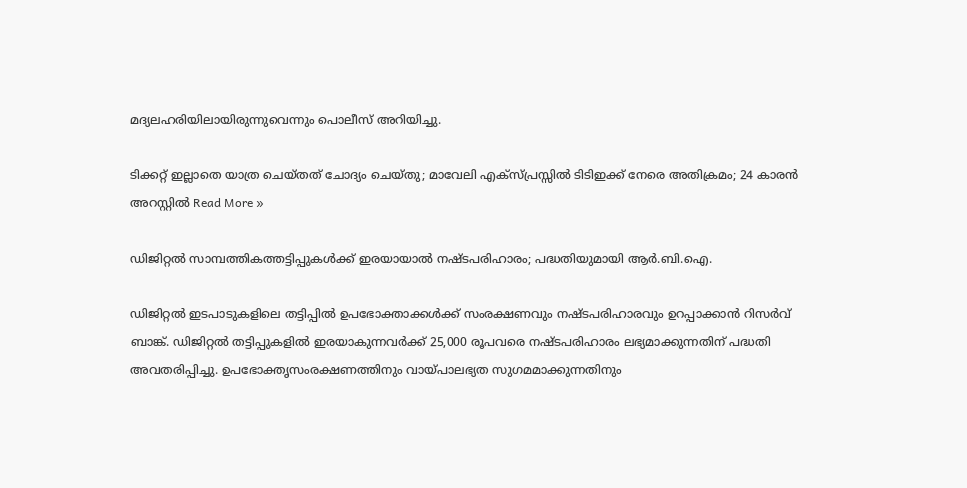മദ്യലഹരിയിലായിരുന്നുവെന്നും പൊലീസ് അറിയിച്ചു.

ടിക്കറ്റ് ഇല്ലാതെ യാത്ര ചെയ്‌തത് ചോദ്യം ചെയ്‌തു; മാവേലി എക്സ്‌പ്രസ്സിൽ ടിടിഇക്ക് നേരെ അതിക്രമം; 24 കാരൻ അറസ്റ്റിൽ Read More »

ഡിജിറ്റൽ സാമ്പത്തികത്തട്ടിപ്പുകൾക്ക് ഇരയായാൽ നഷ്ടപരിഹാരം; പദ്ധതിയുമായി ആർ.ബി.ഐ.

ഡിജിറ്റൽ ഇടപാടുകളിലെ തട്ടിപ്പിൽ ഉപഭോക്താക്കൾക്ക് സംരക്ഷണവും നഷ്ടപരിഹാരവും ഉറപ്പാക്കാൻ റിസർവ് ബാങ്ക്. ഡിജിറ്റൽ തട്ടിപ്പുകളിൽ ഇരയാകുന്നവർക്ക് 25,000 രൂപവരെ നഷ്ടപരിഹാരം ലഭ്യമാക്കുന്നതിന് പദ്ധതി അവതരിപ്പിച്ചു. ഉപഭോക്തൃസംരക്ഷണത്തിനും വായ്പ‌ാലഭ്യത സുഗമമാക്കുന്നതിനും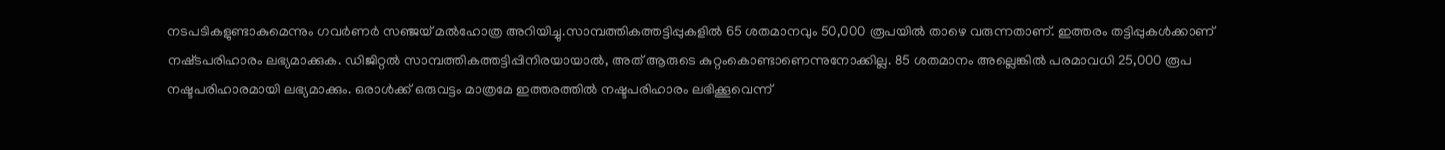നടപടികളുണ്ടാകുമെന്നും ഗവർണർ സഞ്ജയ് മൽഹോത്ര അറിയിച്ചു.സാമ്പത്തികത്തട്ടിപ്പുകളിൽ 65 ശതമാനവും 50,000 രൂപയിൽ താഴെ വരുന്നതാണ്. ഇത്തരം തട്ടിപ്പുകൾക്കാണ് നഷ്‌ടപരിഹാരം ലഭ്യമാക്കുക. ഡിജിറ്റൽ സാമ്പത്തികത്തട്ടിപ്പിനിരയായാൽ, അത് ആരുടെ കുറ്റംകൊണ്ടാണെന്നുനോക്കില്ല. 85 ശതമാനം അല്ലെങ്കിൽ പരമാവധി 25,000 രൂപ നഷ്ടപരിഹാരമായി ലഭ്യമാക്കും. ഒരാൾക്ക് ഒരുവട്ടം മാത്രമേ ഇത്തരത്തിൽ നഷ്ടപരിഹാരം ലഭിക്കൂവെന്ന്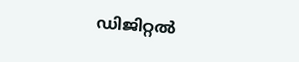ഡിജിറ്റൽ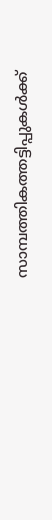സാമ്പത്തികത്തട്ടിപ്പുകൾക്ക്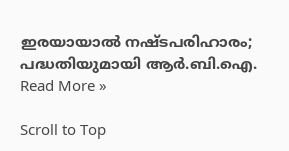ഇരയായാൽ നഷ്ടപരിഹാരം; പദ്ധതിയുമായി ആർ.ബി.ഐ. Read More »

Scroll to Top